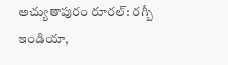అచ్యుతాపురం రూరల్: రగ్బీ ఇండియా,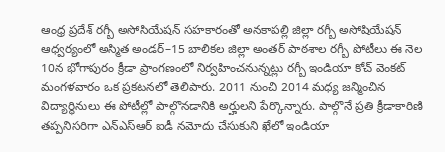ఆంధ్ర ప్రదేశ్ రగ్బీ అసోసియేషన్ సహకారంతో అనకాపల్లి జిల్లా రగ్బీ అసోషియేషన్ ఆధ్వర్యంలో అస్మిత అండర్–15 బాలికల జిల్లా అంతర్ పాఠశాల రగ్బీ పోటీలు ఈ నెల 10న భోగాపురం క్రీడా ప్రాంగణంలో నిర్వహించనున్నట్లు రగ్బీ ఇండియా కోచ్ వెంకట్ మంగళవారం ఒక ప్రకటనలో తెలిపారు. 2011 నుంచి 2014 మధ్య జన్మించిన విద్యార్థినులు ఈ పోటీల్లో పాల్గొనడానికి అర్హులని పేర్కొన్నారు. పాల్గొనే ప్రతి క్రీడాకారిణి తప్పనిసరిగా ఎన్ఎస్ఆర్ ఐడీ నమోదు చేసుకుని ఖేలో ఇండియా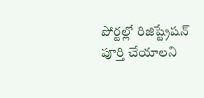పోర్టల్లో రిజిష్ట్రేషన్ పూర్తి చేయాలని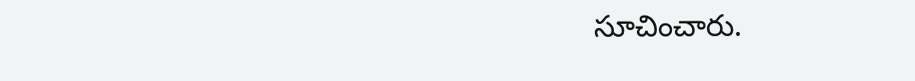సూచించారు.